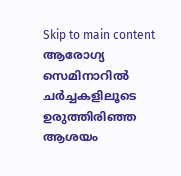Skip to main content
ആരോഗ്യ സെമിനാറില്‍ ചര്‍ച്ചകളിലൂടെ ഉരുത്തിരിഞ്ഞ ആശയം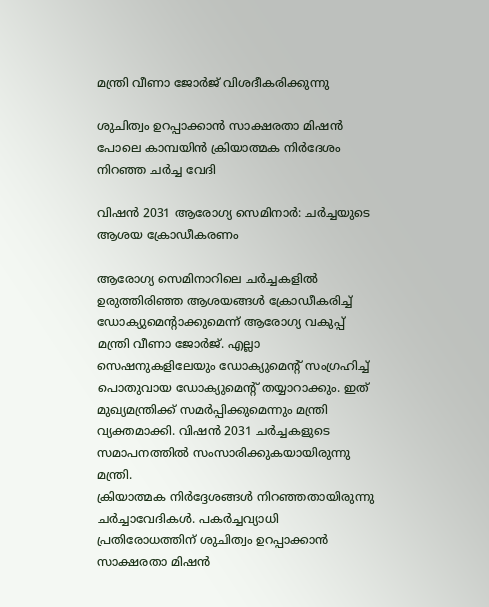മന്ത്രി വീണാ ജോര്‍ജ് വിശദീകരിക്കുന്നു

ശുചിത്വം ഉറപ്പാക്കാന്‍ സാക്ഷരതാ മിഷന്‍ പോലെ കാമ്പയിന്‍ ക്രിയാത്മക നിര്‍ദേശം നിറഞ്ഞ ചര്‍ച്ച വേദി

വിഷന്‍ 2031 ആരോഗ്യ സെമിനാര്‍: ചര്‍ച്ചയുടെ ആശയ ക്രോഡീകരണം

ആരോഗ്യ സെമിനാറിലെ ചര്‍ച്ചകളില്‍ ഉരുത്തിരിഞ്ഞ ആശയങ്ങള്‍ ക്രോഡീകരിച്ച് ഡോക്യുമെന്റാക്കുമെന്ന് ആരോഗ്യ വകുപ്പ് മന്ത്രി വീണാ ജോര്‍ജ്. എല്ലാ സെഷനുകളിലേയും ഡോക്യുമെന്റ് സംഗ്രഹിച്ച് പൊതുവായ ഡോക്യുമെന്റ് തയ്യാറാക്കും. ഇത് മുഖ്യമന്ത്രിക്ക് സമര്‍പ്പിക്കുമെന്നും മന്ത്രി വ്യക്തമാക്കി. വിഷന്‍ 2031 ചര്‍ച്ചകളുടെ സമാപനത്തില്‍ സംസാരിക്കുകയായിരുന്നു മന്ത്രി.
ക്രിയാത്മക നിര്‍ദ്ദേശങ്ങള്‍ നിറഞ്ഞതായിരുന്നു ചര്‍ച്ചാവേദികള്‍. പകര്‍ച്ചവ്യാധി പ്രതിരോധത്തിന് ശുചിത്വം ഉറപ്പാക്കാന്‍ സാക്ഷരതാ മിഷന്‍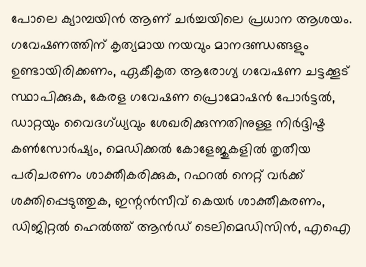പോലെ ക്യാമ്പയിന്‍ ആണ് ചര്‍ച്ചയിലെ പ്രധാന ആശയം. ഗവേഷണത്തിന് കൃത്യമായ നയവും മാനദണ്ഡങ്ങളും ഉണ്ടായിരിക്കണം, ഏകീകൃത ആരോഗ്യ ഗവേഷണ ചട്ടക്കൂട് സ്ഥാപിക്കുക, കേരള ഗവേഷണ പ്രൊമോഷന്‍ പോര്‍ട്ടല്‍, ഡാറ്റയും വൈദഗ്ധ്യവും ശേഖരിക്കുന്നതിനുള്ള നിര്‍ദ്ദിഷ്ട കണ്‍സോര്‍ഷ്യം, മെഡിക്കല്‍ കോളേജുകളില്‍ തൃതീയ പരിചരണം ശാക്തീകരിക്കുക, റഫറല്‍ നെറ്റ് വര്‍ക്ക് ശക്തിപ്പെടുത്തുക, ഇന്റന്‍സീവ് കെയര്‍ ശാക്തീകരണം, ഡിജിറ്റല്‍ ഹെല്‍ത്ത് ആന്‍ഡ് ടെലിമെഡിസിന്‍, എഐ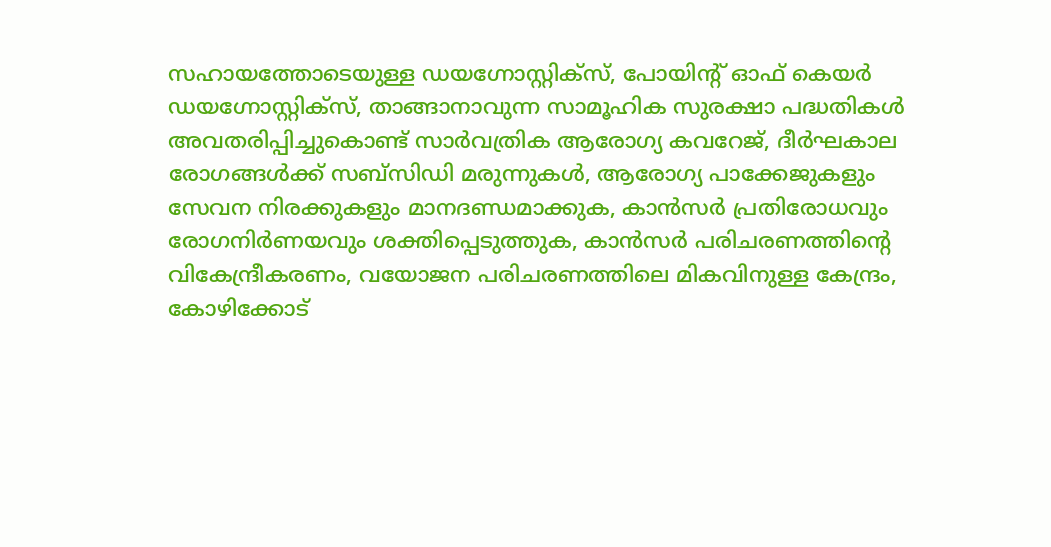സഹായത്തോടെയുള്ള ഡയഗ്നോസ്റ്റിക്സ്, പോയിന്റ് ഓഫ് കെയര്‍ ഡയഗ്നോസ്റ്റിക്സ്, താങ്ങാനാവുന്ന സാമൂഹിക സുരക്ഷാ പദ്ധതികള്‍ അവതരിപ്പിച്ചുകൊണ്ട് സാര്‍വത്രിക ആരോഗ്യ കവറേജ്, ദീര്‍ഘകാല രോഗങ്ങള്‍ക്ക് സബ്സിഡി മരുന്നുകള്‍, ആരോഗ്യ പാക്കേജുകളും സേവന നിരക്കുകളും മാനദണ്ഡമാക്കുക, കാന്‍സര്‍ പ്രതിരോധവും രോഗനിര്‍ണയവും ശക്തിപ്പെടുത്തുക, കാന്‍സര്‍ പരിചരണത്തിന്റെ വികേന്ദ്രീകരണം, വയോജന പരിചരണത്തിലെ മികവിനുള്ള കേന്ദ്രം, കോഴിക്കോട്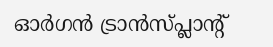ഓര്‍ഗന്‍ ട്രാന്‍സ്പ്ലാന്റ്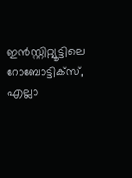ഇന്‍സ്റ്റിറ്റ്യൂട്ടിലെ റോബോട്ടിക്സ്, എല്ലാ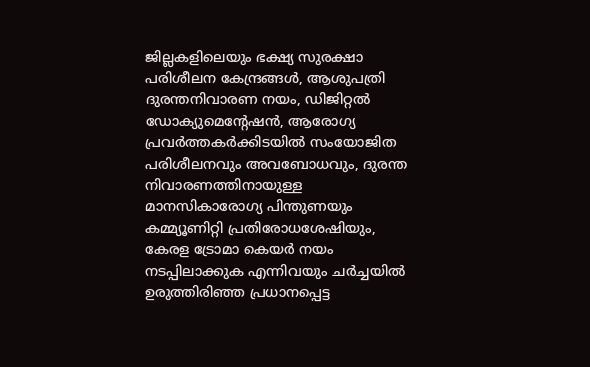ജില്ലകളിലെയും ഭക്ഷ്യ സുരക്ഷാ പരിശീലന കേന്ദ്രങ്ങള്‍, ആശുപത്രി ദുരന്തനിവാരണ നയം, ഡിജിറ്റല്‍ ഡോക്യുമെന്റേഷന്‍, ആരോഗ്യ പ്രവര്‍ത്തകര്‍ക്കിടയില്‍ സംയോജിത പരിശീലനവും അവബോധവും, ദുരന്ത നിവാരണത്തിനായുള്ള മാനസികാരോഗ്യ പിന്തുണയും കമ്മ്യൂണിറ്റി പ്രതിരോധശേഷിയും, കേരള ട്രോമാ കെയര്‍ നയം നടപ്പിലാക്കുക എന്നിവയും ചര്‍ച്ചയില്‍ ഉരുത്തിരിഞ്ഞ പ്രധാനപ്പെട്ട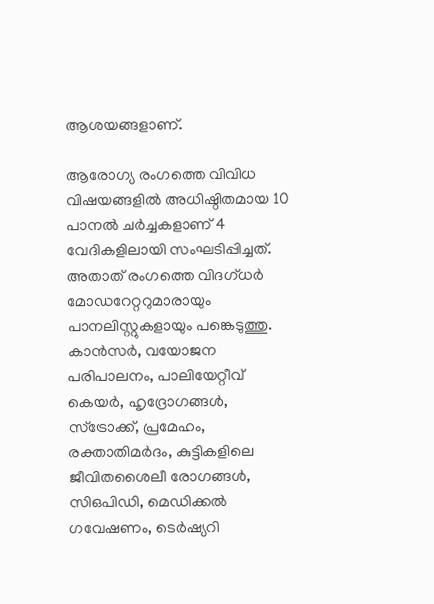ആശയങ്ങളാണ്.

ആരോഗ്യ രംഗത്തെ വിവിധ വിഷയങ്ങളില്‍ അധിഷ്ഠിതമായ 10 പാനല്‍ ചര്‍ച്ചകളാണ് 4 വേദികളിലായി സംഘടിപ്പിച്ചത്. അതാത് രംഗത്തെ വിദഗ്ധര്‍ മോഡറേറ്ററുമാരായും പാനലിസ്റ്റുകളായും പങ്കെടുത്തു. കാന്‍സര്‍, വയോജന പരിപാലനം, പാലിയേറ്റീവ് കെയര്‍, ഹൃദ്രോഗങ്ങള്‍, സ്ട്രോക്ക്, പ്രമേഹം, രക്താതിമര്‍ദം, കുട്ടികളിലെ ജീവിതശൈലീ രോഗങ്ങള്‍, സിഒപിഡി, മെഡിക്കല്‍ ഗവേഷണം, ടെര്‍ഷ്യറി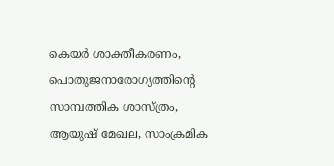കെയര്‍ ശാക്തീകരണം, പൊതുജനാരോഗ്യത്തിന്റെ സാമ്പത്തിക ശാസ്ത്രം, ആയുഷ് മേഖല, സാംക്രമിക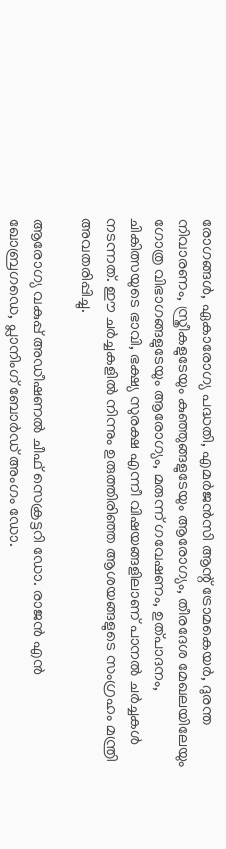രോഗങ്ങള്‍, ഏകാരോഗ്യ പദ്ധതി, എമര്‍ജന്‍സി ആന്റ് ട്രോമകെയര്‍, ദുരന്ത നിവാരണം, സ്ത്രീകളുടേയും കുഞ്ഞുങ്ങളുടേയും ആരോഗ്യം, തീരദേശ മേഖലയിലേയും ഗോത്ര വിഭാഗങ്ങളുടേയും ആരോഗ്യം, മരുന്ന് ഗവേഷണം, ഉത്പാദനം, ചികിത്സയുടെ ഭാവി, ഭക്ഷ്യ സുരക്ഷ എന്നീ വിഷയങ്ങളിലാണ് പാനല്‍ ചര്‍ച്ചകള്‍ നടന്നത്. ഈ ചര്‍ച്ചകളില്‍ നിന്നും ഉരുത്തിരിഞ്ഞ ആശയങ്ങളുടെ സംഗ്രഹം മന്ത്രി അവതരിപ്പിച്ചു.

ആരോഗ്യ വകുപ്പ് അഡീഷണല്‍ ചീഫ് സെക്രട്ടറി ഡോ. രാജന്‍ എന്‍ ഖോബ്രഗഡെ, പ്ലാനിംഗ് ബോര്‍ഡ് അംഗം ഡോ.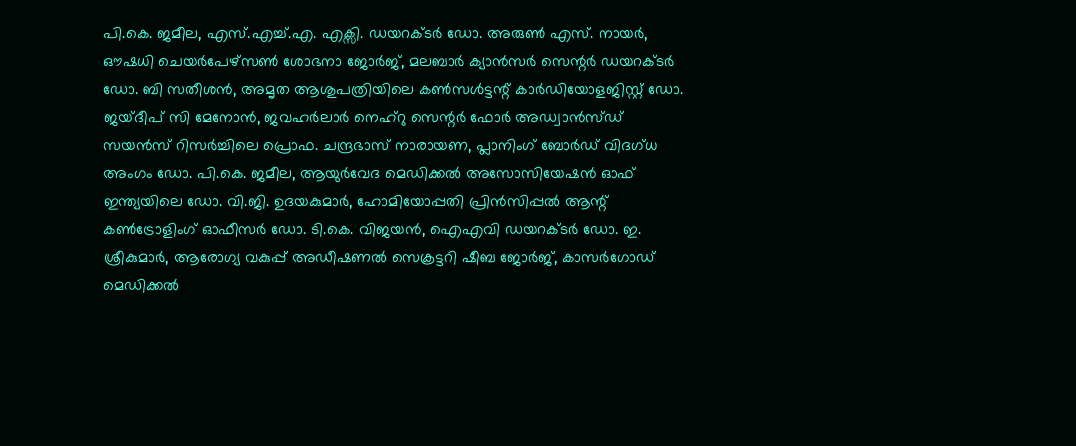പി.കെ. ജമീല, എസ്.എച്ച്.എ. എക്സി. ഡയറക്ടര്‍ ഡോ. അരുണ്‍ എസ്. നായര്‍, ഔഷധി ചെയര്‍പേഴ്സണ്‍ ശോഭനാ ജോര്‍ജ്, മലബാര്‍ ക്യാന്‍സര്‍ സെന്റര്‍ ഡയറക്ടര്‍ ഡോ. ബി സതീശന്‍, അമൃത ആശുപത്രിയിലെ കണ്‍സള്‍ട്ടന്റ് കാര്‍ഡിയോളജിസ്റ്റ് ഡോ. ജയ്ദീപ് സി മേനോന്‍, ജവഹര്‍ലാര്‍ നെഹ്റു സെന്റര്‍ ഫോര്‍ അഡ്വാന്‍സ്ഡ് സയന്‍സ് റിസര്‍ച്ചിലെ പ്രൊഫ. ചന്ദ്രഭാസ് നാരായണ, പ്ലാനിംഗ് ബോര്‍ഡ് വിദഗ്ധ അംഗം ഡോ. പി.കെ. ജമീല, ആയുര്‍വേദ മെഡിക്കല്‍ അസോസിയേഷന്‍ ഓഫ് ഇന്ത്യയിലെ ഡോ. വി.ജി. ഉദയകുമാര്‍, ഹോമിയോപ്പതി പ്രിന്‍സിപ്പല്‍ ആന്റ് കണ്‍ട്രോളിംഗ് ഓഫീസര്‍ ഡോ. ടി.കെ. വിജയന്‍, ഐഎവി ഡയറക്ടര്‍ ഡോ. ഇ. ശ്രീകുമാര്‍, ആരോഗ്യ വകുപ്പ് അഡീഷണല്‍ സെക്രട്ടറി ഷീബ ജോര്‍ജ്, കാസര്‍ഗോഡ് മെഡിക്കല്‍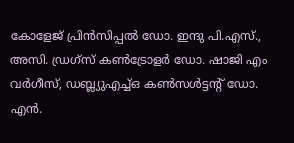കോളേജ് പ്രിന്‍സിപ്പല്‍ ഡോ. ഇന്ദു പി.എസ്., അസി. ഡ്രഗ്സ് കണ്‍ട്രോളര്‍ ഡോ. ഷാജി എം വര്‍ഗീസ്, ഡബ്ല്യുഎച്ച്ഒ കണ്‍സള്‍ട്ടന്റ് ഡോ. എന്‍.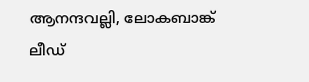ആനന്ദവല്ലി, ലോകബാങ്ക് ലീഡ്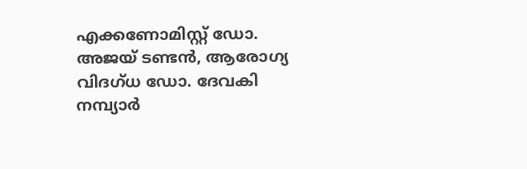എക്കണോമിസ്റ്റ് ഡോ. അജയ് ടണ്ടന്‍, ആരോഗ്യ വിദഗ്ധ ഡോ. ദേവകി നമ്പ്യാര്‍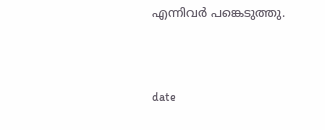എന്നിവര്‍ പങ്കെടുത്തു.



date